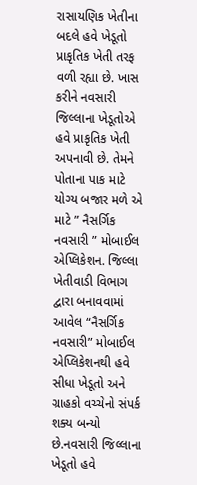રાસાયણિક ખેતીના બદલે હવે ખેડૂતો પ્રાકૃતિક ખેતી તરફ વળી રહ્યા છે. ખાસ કરીને નવસારી જિલ્લાના ખેડૂતોએ હવે પ્રાકૃતિક ખેતી અપનાવી છે. તેમને પોતાના પાક માટે યોગ્ય બજાર મળે એ માટે ” નૈસર્ગિક નવસારી ” મોબાઈલ એપ્લિકેશન. જિલ્લા ખેતીવાડી વિભાગ દ્વારા બનાવવામાં આવેલ “નૈસર્ગિક નવસારી” મોબાઈલ એપ્લિકેશનથી હવે સીધા ખેડૂતો અને ગ્રાહકો વચ્ચેનો સંપર્ક શક્ય બન્યો છે.નવસારી જિલ્લાના ખેડૂતો હવે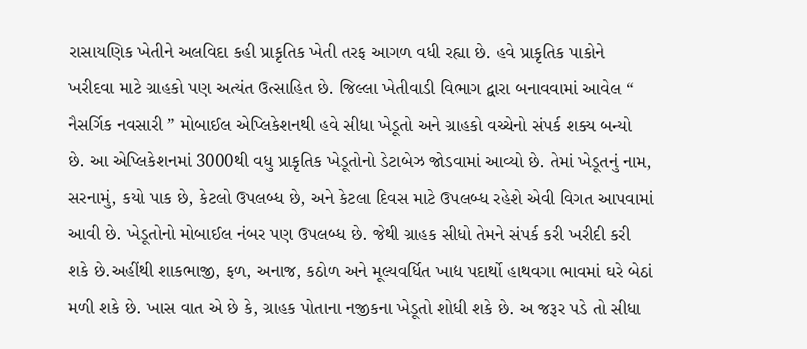રાસાયણિક ખેતીને અલવિદા કહી પ્રાકૃતિક ખેતી તરફ આગળ વધી રહ્યા છે. હવે પ્રાકૃતિક પાકોને ખરીદવા માટે ગ્રાહકો પણ અત્યંત ઉત્સાહિત છે. જિલ્લા ખેતીવાડી વિભાગ દ્વારા બનાવવામાં આવેલ “ નૈસર્ગિક નવસારી ” મોબાઈલ એપ્લિકેશનથી હવે સીધા ખેડૂતો અને ગ્રાહકો વચ્ચેનો સંપર્ક શક્ય બન્યો છે. આ એપ્લિકેશનમાં 3000થી વધુ પ્રાકૃતિક ખેડૂતોનો ડેટાબેઝ જોડવામાં આવ્યો છે. તેમાં ખેડૂતનું નામ, સરનામું, કયો પાક છે, કેટલો ઉપલબ્ધ છે, અને કેટલા દિવસ માટે ઉપલબ્ધ રહેશે એવી વિગત આપવામાં આવી છે. ખેડૂતોનો મોબાઈલ નંબર પણ ઉપલબ્ધ છે. જેથી ગ્રાહક સીધો તેમને સંપર્ક કરી ખરીદી કરી શકે છે.અહીંથી શાકભાજી, ફળ, અનાજ, કઠોળ અને મૂલ્યવર્ધિત ખાદ્ય પદાર્થો હાથવગા ભાવમાં ઘરે બેઠાં મળી શકે છે. ખાસ વાત એ છે કે, ગ્રાહક પોતાના નજીકના ખેડૂતો શોધી શકે છે. અ જરૂર પડે તો સીધા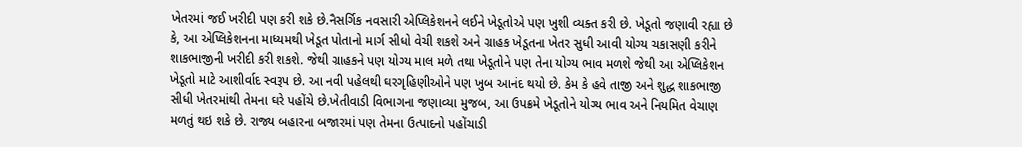ખેતરમાં જઈ ખરીદી પણ કરી શકે છે.નૈસર્ગિક નવસારી એપ્લિકેશનને લઈને ખેડૂતોએ પણ ખુશી વ્યક્ત કરી છે. ખેડૂતો જણાવી રહ્યા છે કે, આ એપ્લિકેશનના માધ્યમથી ખેડૂત પોતાનો માર્ગ સીધો વેચી શકશે અને ગ્રાહક ખેડૂતના ખેતર સુધી આવી યોગ્ય ચકાસણી કરીને શાકભાજીની ખરીદી કરી શકશે. જેથી ગ્રાહકને પણ યોગ્ય માલ મળે તથા ખેડૂતોને પણ તેના યોગ્ય ભાવ મળશે જેથી આ એપ્લિકેશન ખેડૂતો માટે આશીર્વાદ સ્વરૂપ છે. આ નવી પહેલથી ઘરગૃહિણીઓને પણ ખુબ આનંદ થયો છે. કેમ કે હવે તાજી અને શુદ્ધ શાકભાજી સીધી ખેતરમાંથી તેમના ઘરે પહોંચે છે.ખેતીવાડી વિભાગના જણાવ્યા મુજબ, આ ઉપક્રમે ખેડૂતોને યોગ્ય ભાવ અને નિયમિત વેચાણ મળતું થઇ શકે છે. રાજ્ય બહારના બજારમાં પણ તેમના ઉત્પાદનો પહોંચાડી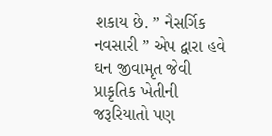શકાય છે. ” નૈસર્ગિક નવસારી ” એપ દ્વારા હવે ઘન જીવામૃત જેવી પ્રાકૃતિક ખેતીની જરૂરિયાતો પણ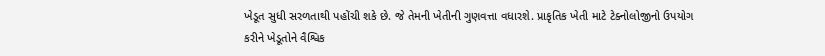ખેડૂત સુધી સરળતાથી પહોંચી શકે છે. જે તેમની ખેતીની ગુણવત્તા વધારશે. પ્રાકૃતિક ખેતી માટે ટેક્નોલોજીનો ઉપયોગ કરીને ખેડૂતોને વૈશ્વિક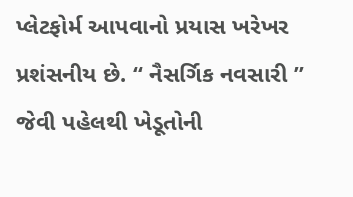પ્લેટફોર્મ આપવાનો પ્રયાસ ખરેખર પ્રશંસનીય છે. “ નૈસર્ગિક નવસારી ” જેવી પહેલથી ખેડૂતોની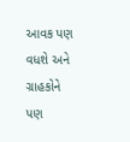આવક પણ વધશે અને ગ્રાહકોને પણ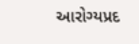આરોગ્યપ્રદ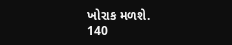ખોરાક મળશે.
140